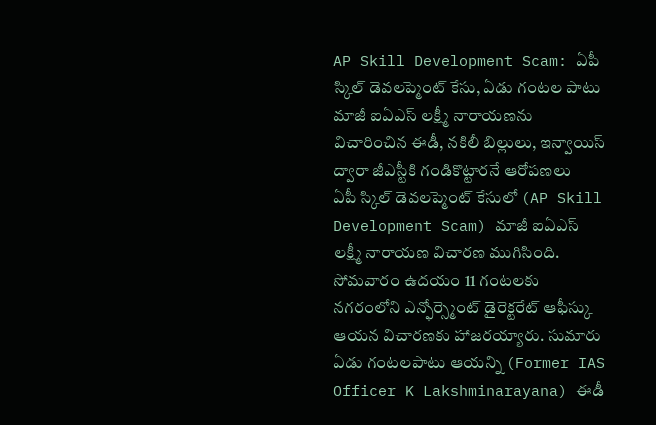AP Skill Development Scam: ఏపీ స్కిల్ డెవలప్మెంట్ కేసు, ఏడు గంటల పాటు మాజీ ఐఏఎస్ లక్ష్మీ నారాయణను విచారించిన ఈడీ, నకిలీ బిల్లులు, ఇన్వాయిస్ ద్వారా జీఎస్టీకి గండికొట్టారనే ఆరోపణలు
ఏపీ స్కిల్ డెవలప్మెంట్ కేసులో (AP Skill Development Scam) మాజీ ఐఏఎస్ లక్ష్మీ నారాయణ విచారణ ముగిసింది. సోమవారం ఉదయం 11 గంటలకు నగరంలోని ఎన్ఫోర్స్మెంట్ డైరెక్టరేట్ ఆఫీస్కు ఆయన విచారణకు హాజరయ్యారు. సుమారు ఏడు గంటలపాటు ఆయన్ని (Former IAS Officer K Lakshminarayana) ఈడీ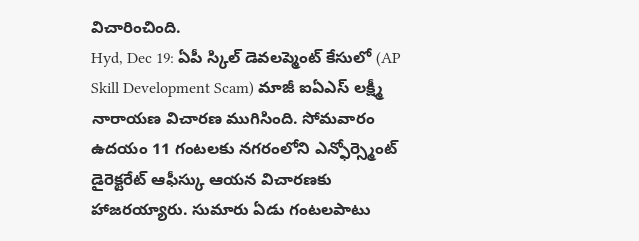విచారించింది.
Hyd, Dec 19: ఏపీ స్కిల్ డెవలప్మెంట్ కేసులో (AP Skill Development Scam) మాజీ ఐఏఎస్ లక్ష్మీ నారాయణ విచారణ ముగిసింది. సోమవారం ఉదయం 11 గంటలకు నగరంలోని ఎన్ఫోర్స్మెంట్ డైరెక్టరేట్ ఆఫీస్కు ఆయన విచారణకు హాజరయ్యారు. సుమారు ఏడు గంటలపాటు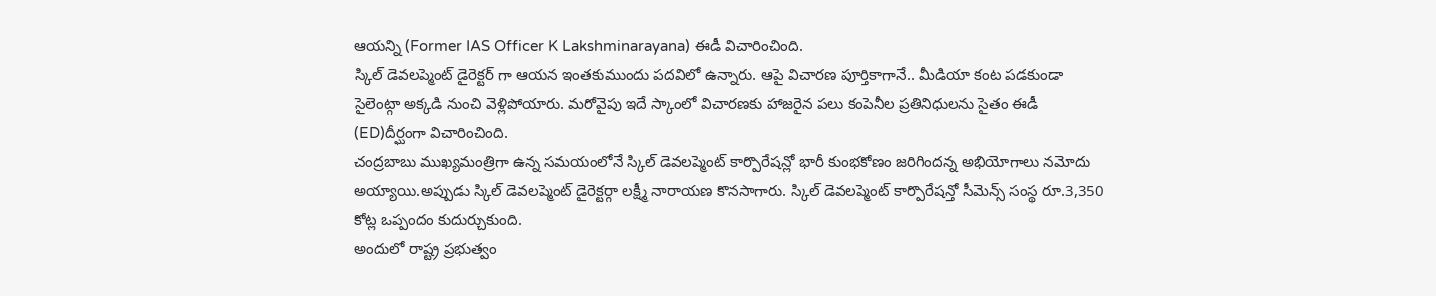ఆయన్ని (Former IAS Officer K Lakshminarayana) ఈడీ విచారించింది.
స్కిల్ డెవలప్మెంట్ డైరెక్టర్ గా ఆయన ఇంతకుముందు పదవిలో ఉన్నారు. ఆపై విచారణ పూర్తికాగానే.. మీడియా కంట పడకుండా సైలెంట్గా అక్కడి నుంచి వెళ్లిపోయారు. మరోవైపు ఇదే స్కాంలో విచారణకు హాజరైన పలు కంపెనీల ప్రతినిధులను సైతం ఈడీ (ED)దీర్ఘంగా విచారించింది.
చంద్రబాబు ముఖ్యమంత్రిగా ఉన్న సమయంలోనే స్కిల్ డెవలప్మెంట్ కార్పొరేషన్లో భారీ కుంభకోణం జరిగిందన్న అభియోగాలు నమోదు అయ్యాయి.అప్పుడు స్కిల్ డెవలప్మెంట్ డైరెక్టర్గా లక్ష్మీ నారాయణ కొనసాగారు. స్కిల్ డెవలప్మెంట్ కార్పొరేషన్తో సీమెన్స్ సంస్థ రూ.3,350 కోట్ల ఒప్పందం కుదుర్చుకుంది.
అందులో రాష్ట్ర ప్రభుత్వం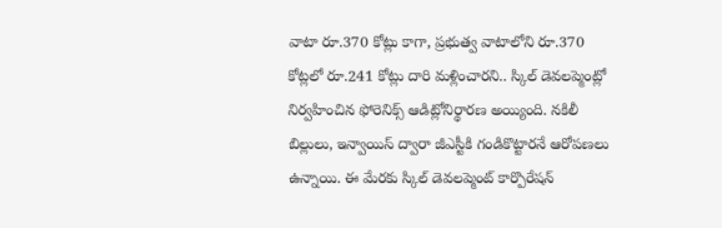వాటా రూ.370 కోట్లు కాగా, ప్రభుత్వ వాటాలోని రూ.370 కోట్లలో రూ.241 కోట్లు దారి మళ్లించారని.. స్కిల్ డెవలప్మెంట్లో నిర్వహించిన ఫోరెనిక్స్ ఆడిట్లోనిర్థారణ అయ్యింది. నకిలీ బిల్లులు, ఇన్వాయిస్ ద్వారా జీఎస్టీకి గండికొట్టారనే ఆరోపణలు ఉన్నాయి. ఈ మేరకు స్కిల్ డెవలప్మెంట్ కార్పొరేషన్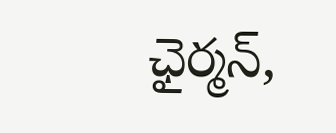ఛైర్మన్,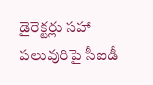డైరెక్టర్లు సహా పలువురిపై సీఐడీ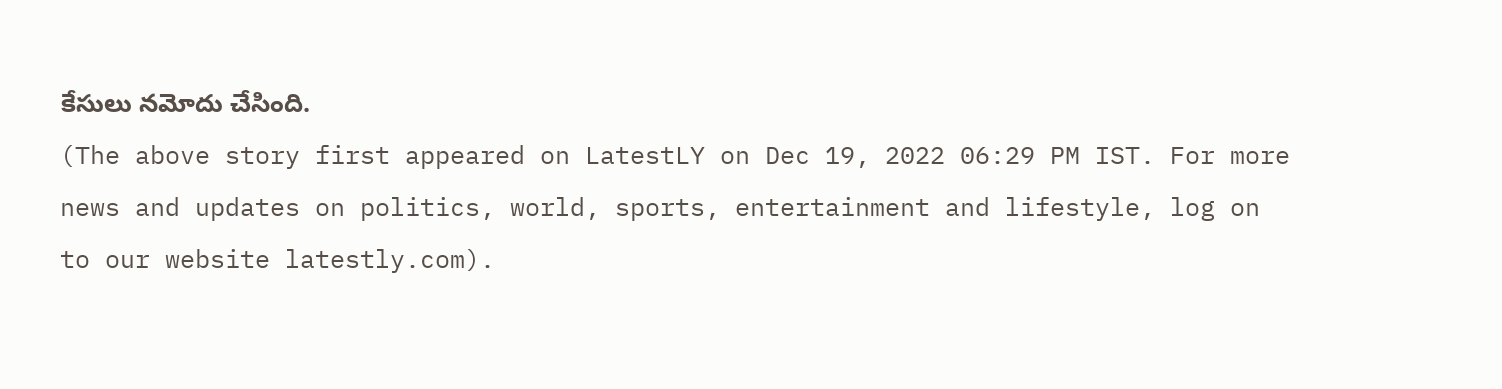కేసులు నమోదు చేసింది.
(The above story first appeared on LatestLY on Dec 19, 2022 06:29 PM IST. For more news and updates on politics, world, sports, entertainment and lifestyle, log on to our website latestly.com).